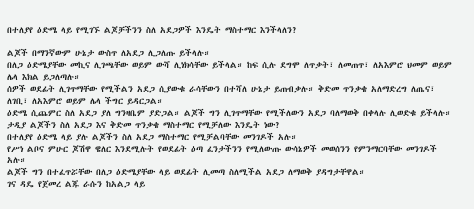በተለያየ ዕድሜ ላይ የሚገኙ ልጆቻችንን ስለ አደጋዎች እንዴት ማስተማር እንችላለን?

ልጆች በማንኛውም ሁኔታ ውስጥ ለአደጋ ሊጋለጡ ይችላሉ።
በለጋ ዕድሜያቸው መኪና ሊገጫቸው ወይም ውሻ ሊነክሳቸው ይችላል። ከፍ ሲሉ ደግሞ ለጥቃት፣ ለመጠጥ፣ ለአእምሮ ህመም ወይም ሌላ እክል ይጋለጣሉ።
ሰዎች ወደፊት ሊገጥማቸው የሚችልን አደጋ ሲያውቁ ራሳቸውን በተሻለ ሁኔታ ይጠብቃሉ። ቅድመ ጥንቃቄ አለማድረግ ለጤና፣ ለገቢ፣ ለአእምሮ ወይም ሌላ ችግር ይዳርጋል።
ዕድሜ ሲጨምር ስለ አደጋ ያለ ግንዛቤም ያድጋል። ልጆች ግን ሊገጥማቸው የሚችለውን አደጋ ባለማወቅ በቀላሉ ሊወድቁ ይችላሉ።
ታዲያ ልጆችን ስለ አደጋ እና ቅድመ ጥንቃቄ ማስተማር የሚቻለው እንዴት ነው?
በተለያየ ዕድሜ ላይ ያሉ ልጆችን ስለ አደጋ ማስተማር የሚቻልባቸው መንገዶች አሉ።
የሥነ ልቦና ምሁር ጆሽዋ ዌለር እንደሚሉት የወደፊት ዕጣ ፈንታችንን የሚለውጡ ውሳኔዎች መወሰንን የምንማርባቸው መንገዶች አሉ።
ልጆች ግን በተፈጥሯቸው በለጋ ዕድሜያቸው ላይ ወደፊት ሊመጣ ስለሚችል አደጋ ለማወቅ ያዳግታቸዋል።
ገና ዳዴ የጀመረ ልጁ ራሱን ከአልጋ ላይ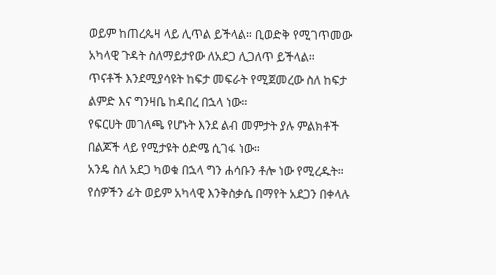ወይም ከጠረጴዛ ላይ ሊጥል ይችላል። ቢወድቅ የሚገጥመው አካላዊ ጉዳት ስለማይታየው ለአደጋ ሊጋለጥ ይችላል።
ጥናቶች እንደሚያሳዩት ከፍታ መፍራት የሚጀመረው ስለ ከፍታ ልምድ እና ግንዛቤ ከዳበረ በኋላ ነው።
የፍርሀት መገለጫ የሆኑት እንደ ልብ መምታት ያሉ ምልክቶች በልጆች ላይ የሚታዩት ዕድሜ ሲገፋ ነው።
አንዴ ስለ አደጋ ካወቁ በኋላ ግን ሐሳቡን ቶሎ ነው የሚረዱት።
የሰዎችን ፊት ወይም አካላዊ እንቅስቃሴ በማየት አደጋን በቀላሉ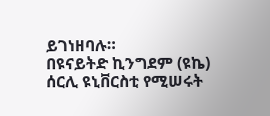ይገነዘባሉ።
በዩናይትድ ኪንግደም (ዩኬ) ሰርሊ ዩኒቨርስቲ የሚሠሩት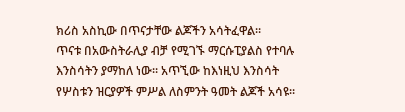ክሪስ አስኪው በጥናታቸው ልጆችን አሳትፈዋል።
ጥናቱ በአውስትራሊያ ብቻ የሚገኙ ማርሱፒያልስ የተባሉ እንስሳትን ያማከለ ነው። አጥኚው ከእነዚህ እንስሳት የሦስቱን ዝርያዎች ምሥል ለስምንት ዓመት ልጆች አሳዩ።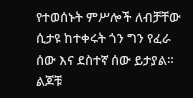የተወሰኑት ምሥሎች ለብቻቸው ሲታዩ ከተቀሩት ጎን ግን የፈራ ሰው እና ደስተኛ ሰው ይታያል።
ልጆቹ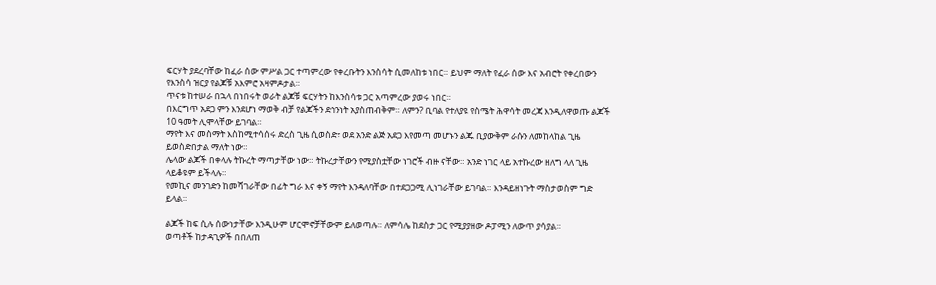ፍርሃት ያደረባቸው ከፈራ ሰው ምሥል ጋር ተጣምረው የቀረቡትን እንስሳት ሲመለከቱ ነበር። ይህም ማለት የፈራ ሰው እና አብሮት የቀረበውን የእንስሳ ዝርያ የልጆቹ አእምሮ አዛምዶታል።
ጥናቱ ከተሠራ በኋላ በነበሩት ወራት ልጆቹ ፍርሃትን ከእንስሳቱ ጋር አጣምረው ያወሩ ነበር።
በእርግጥ አደጋ ምን እንደሆነ ማወቅ ብቻ የልጆችን ደኅንነት አያስጠብቅም። ለምን? ቢባል የተለያዩ የስሜት ሕዋሳት መረጃ እንዲለዋወጡ ልጆች 10 ዓመት ሊሞላቸው ይገባል።
ማየት እና መስማት እስከሚተሳሰሩ ድረስ ጊዜ ሲወስድ፣ ወደ አንድ ልጅ አደጋ እየመጣ መሆኑን ልጁ ቢያውቅም ራሱን ለመከላከል ጊዜ ይወስድበታል ማለት ነው።
ሌላው ልጆች በቀላሉ ትኩረት ማጣታቸው ነው። ትኩረታቸውን የሚያስቷቸው ነገሮች ብዙ ናቸው። አንድ ነገር ላይ አተኩረው ዘለግ ላለ ጊዜ ላይቆዩም ይችላሉ።
የመኪና መንገድን ከመሻገራቸው በፊት ግራ እና ቀኝ ማየት እንዳለባቸው በተደጋጋሚ ሊነገራቸው ይገባል። እንዳይዘነጉት ማስታወስም ግድ ይላል።

ልጆች ከፍ ሲሉ ሰውነታቸው እንዲሁም ሆርሞኖቻቸውም ይለወጣሉ። ለምሳሌ ከደስታ ጋር የሚያያዘው ዶፓሚን ለውጥ ያሳያል።
ወጣቶች ከታዳጊዎች በበለጠ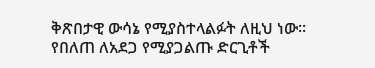ቅጽበታዊ ውሳኔ የሚያስተላልፉት ለዚህ ነው።
የበለጠ ለአደጋ የሚያጋልጡ ድርጊቶች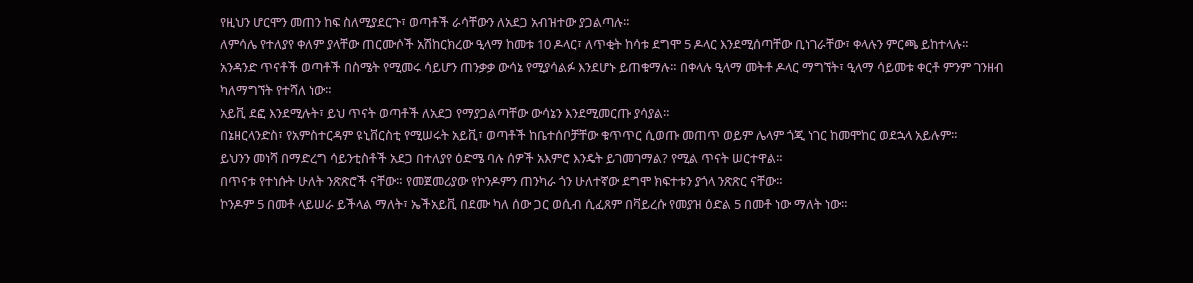የዚህን ሆርሞን መጠን ከፍ ስለሚያደርጉ፣ ወጣቶች ራሳቸውን ለአደጋ አብዝተው ያጋልጣሉ።
ለምሳሌ የተለያየ ቀለም ያላቸው ጠርሙሶች አሽከርክረው ዒላማ ከመቱ 10 ዶላር፣ ለጥቂት ከሳቱ ደግሞ 5 ዶላር እንደሚሰጣቸው ቢነገራቸው፣ ቀላሉን ምርጫ ይከተላሉ።
አንዳንድ ጥናቶች ወጣቶች በስሜት የሚመሩ ሳይሆን ጠንቃቃ ውሳኔ የሚያሳልፉ እንደሆኑ ይጠቁማሉ። በቀላሉ ዒላማ መትቶ ዶላር ማግኘት፣ ዒላማ ሳይመቱ ቀርቶ ምንም ገንዘብ ካለማግኘት የተሻለ ነው።
አይቪ ደፎ እንደሚሉት፣ ይህ ጥናት ወጣቶች ለአደጋ የማያጋልጣቸው ውሳኔን እንደሚመርጡ ያሳያል።
በኔዘርላንድስ፣ የአምስተርዳም ዩኒቨርስቲ የሚሠሩት አይቪ፣ ወጣቶች ከቤተሰቦቻቸው ቁጥጥር ሲወጡ መጠጥ ወይም ሌላም ጎጂ ነገር ከመሞከር ወደኋላ አይሉም።
ይህንን መነሻ በማድረግ ሳይንቲስቶች አደጋ በተለያየ ዕድሜ ባሉ ሰዎች አእምሮ እንዴት ይገመገማል? የሚል ጥናት ሠርተዋል።
በጥናቱ የተነሱት ሁለት ንጽጽሮች ናቸው። የመጀመሪያው የኮንዶምን ጠንካራ ጎን ሁለተኛው ደግሞ ክፍተቱን ያጎላ ንጽጽር ናቸው።
ኮንዶም 5 በመቶ ላይሠራ ይችላል ማለት፣ ኤችአይቪ በደሙ ካለ ሰው ጋር ወሲብ ሲፈጸም በቫይረሱ የመያዝ ዕድል 5 በመቶ ነው ማለት ነው።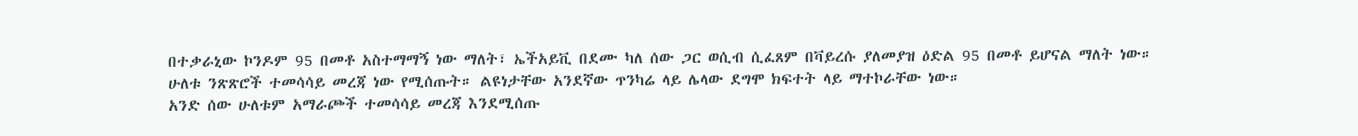በተቃራኒው ኮንዶም 95 በመቶ አስተማማኝ ነው ማለት፣ ኤችአይቪ በደሙ ካለ ሰው ጋር ወሲብ ሲፈጸም በቫይረሱ ያለመያዝ ዕድል 95 በመቶ ይሆናል ማለት ነው።
ሁለቱ ንጽጽሮች ተመሳሳይ መረጃ ነው የሚሰጡት። ልዩነታቸው አንደኛው ጥንካሬ ላይ ሌላው ደግሞ ክፍተት ላይ ማተኮራቸው ነው።
አንድ ሰው ሁለቱም አማራጮች ተመሳሳይ መረጃ እንደሚሰጡ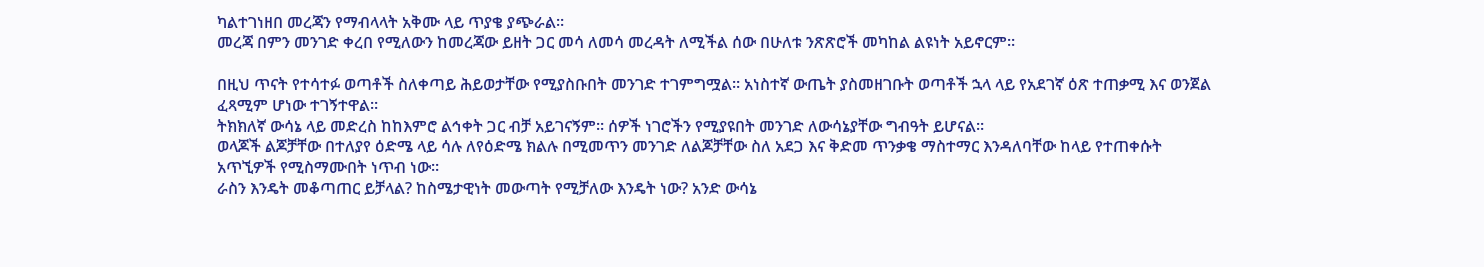ካልተገነዘበ መረጃን የማብላላት አቅሙ ላይ ጥያቄ ያጭራል።
መረጃ በምን መንገድ ቀረበ የሚለውን ከመረጃው ይዘት ጋር መሳ ለመሳ መረዳት ለሚችል ሰው በሁለቱ ንጽጽሮች መካከል ልዩነት አይኖርም።

በዚህ ጥናት የተሳተፉ ወጣቶች ስለቀጣይ ሕይወታቸው የሚያስቡበት መንገድ ተገምግሟል። አነስተኛ ውጤት ያስመዘገቡት ወጣቶች ኋላ ላይ የአደገኛ ዕጽ ተጠቃሚ እና ወንጀል ፈጻሚም ሆነው ተገኝተዋል።
ትክክለኛ ውሳኔ ላይ መድረስ ከከእምሮ ልኅቀት ጋር ብቻ አይገናኝም። ሰዎች ነገሮችን የሚያዩበት መንገድ ለውሳኔያቸው ግብዓት ይሆናል።
ወላጆች ልጆቻቸው በተለያየ ዕድሜ ላይ ሳሉ ለየዕድሜ ክልሉ በሚመጥን መንገድ ለልጆቻቸው ስለ አደጋ እና ቅድመ ጥንቃቄ ማስተማር እንዳለባቸው ከላይ የተጠቀሱት አጥኚዎች የሚስማሙበት ነጥብ ነው።
ራስን እንዴት መቆጣጠር ይቻላል? ከስሜታዊነት መውጣት የሚቻለው እንዴት ነው? አንድ ውሳኔ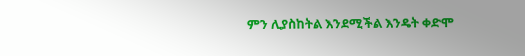ምን ሊያስከትል እንደሚችል እንዴት ቀድሞ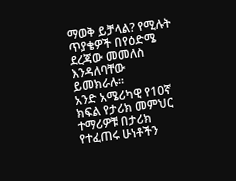ማወቅ ይቻላል? የሚሉት ጥያቄዎች በየዕድሜ ደረጃው መመለስ እንዳለባቸው ይመክራሉ።
አንድ አሜሪካዊ የ10ኛ ክፍል የታሪክ መምህር ተማሪዎቹ በታሪክ የተፈጠሩ ሁነቶችን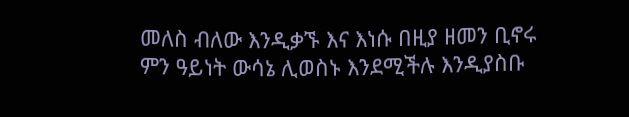መለስ ብለው እንዲቃኙ እና እነሱ በዚያ ዘመን ቢኖሩ ምን ዓይነት ውሳኔ ሊወስኑ እንደሚችሉ እንዲያስቡ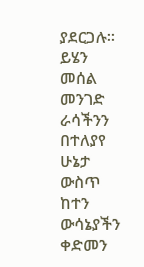ያደርጋሉ።
ይሄን መሰል መንገድ ራሳችንን በተለያየ ሁኔታ ውስጥ ከተን ውሳኔያችን ቀድመን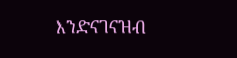እንድናገናዝብ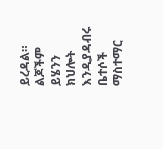ይረዳል። ልጆችም ይሄንን ክህሎት እንዲያዳብሩ ቤተሶች ማስተማር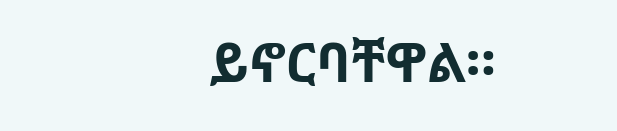ይኖርባቸዋል።